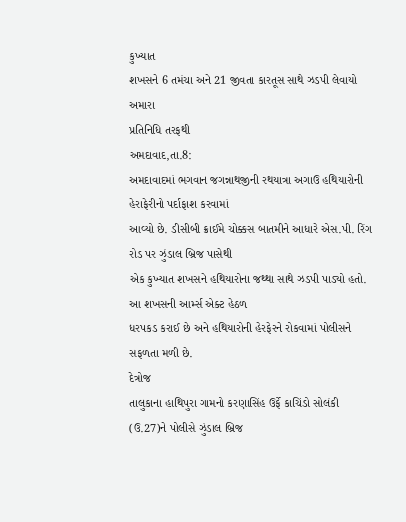કુખ્યાત
શખસને 6 તમંચા અને 21 જીવતા કારતૂસ સાથે ઝડપી લેવાયો
અમારા
પ્રતિનિધિ તરફથી
અમદાવાદ,તા.8:
અમદાવાદમાં ભગવાન જગન્નાથજીની રથયાત્રા અગાઉ હથિયારોની હેરાફેરીનો પર્દાફાશ કરવામાં
આવ્યો છે. ડીસીબી ક્રાઈમે ચોક્કસ બાતમીને આધારે એસ.પી. રિંગ રોડ પર ઝુંડાલ બ્રિજ પાસેથી
એક કુખ્યાત શખસને હથિયારોના જથ્થા સાથે ઝડપી પાડ્યો હતો. આ શખસની આર્મ્સ એક્ટ હેઠળ
ધરપકડ કરાઈ છે અને હથિયારોની હેરફેરને રોકવામાં પોલીસને સફળતા મળી છે.
દેત્રોજ
તાલુકાના હાથિપુરા ગામનો કરણાસિંહ ઉર્ફે કાચિંડો સોલંકી (ઉ.27)ને પોલીસે ઝુંડાલ બ્રિજ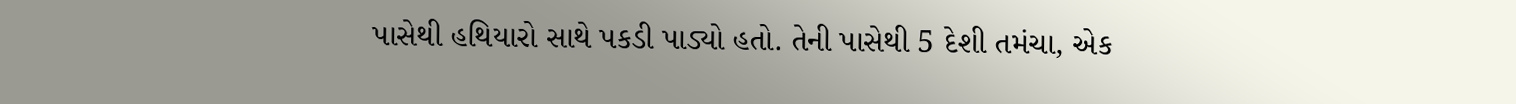પાસેથી હથિયારો સાથે પકડી પાડ્યો હતો. તેની પાસેથી 5 દેશી તમંચા, એક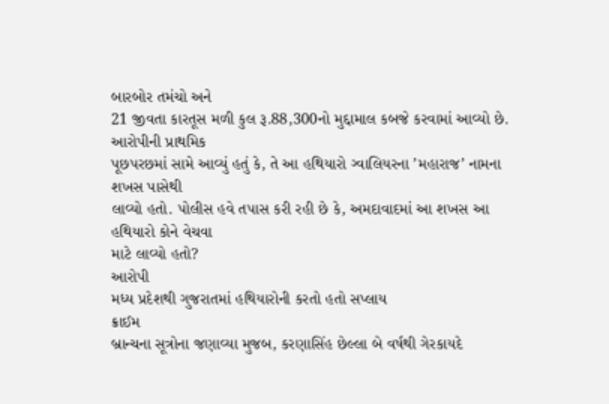બારબોર તમંચો અને
21 જીવતા કારતૂસ મળી કુલ રૂ.88,300નો મુદ્દામાલ કબજે કરવામાં આવ્યો છે. આરોપીની પ્રાથમિક
પૂછપરછમાં સામે આવ્યું હતું કે, તે આ હથિયારો ગ્વાલિયરના ’મહારાજ’ નામના શખસ પાસેથી
લાવ્યો હતો. પોલીસ હવે તપાસ કરી રહી છે કે, અમદાવાદમાં આ શખસ આ હથિયારો કોને વેચવા
માટે લાવ્યો હતો?
આરોપી
મધ્ય પ્રદેશથી ગુજરાતમાં હથિયારોની કરતો હતો સપ્લાય
ક્રાઈમ
બ્રાન્ચના સૂત્રોના જણાવ્યા મુજબ, કરણાસિંહ છેલ્લા બે વર્ષથી ગેરકાયદે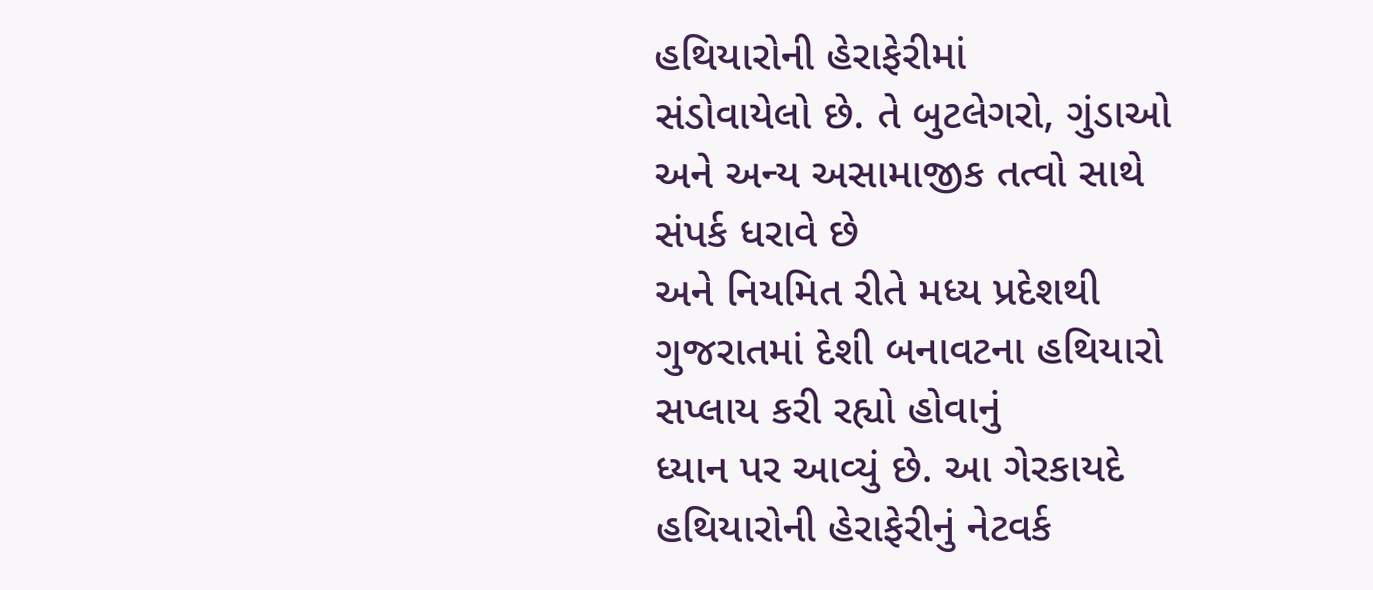હથિયારોની હેરાફેરીમાં
સંડોવાયેલો છે. તે બુટલેગરો, ગુંડાઓ અને અન્ય અસામાજીક તત્વો સાથે સંપર્ક ધરાવે છે
અને નિયમિત રીતે મધ્ય પ્રદેશથી ગુજરાતમાં દેશી બનાવટના હથિયારો સપ્લાય કરી રહ્યો હોવાનું
ધ્યાન પર આવ્યું છે. આ ગેરકાયદે હથિયારોની હેરાફેરીનું નેટવર્ક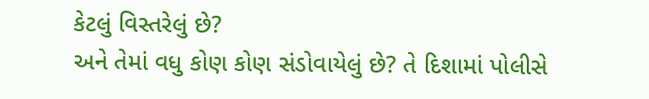કેટલું વિસ્તરેલું છે?
અને તેમાં વધુ કોણ કોણ સંડોવાયેલું છે? તે દિશામાં પોલીસે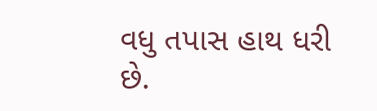વધુ તપાસ હાથ ધરી છે.